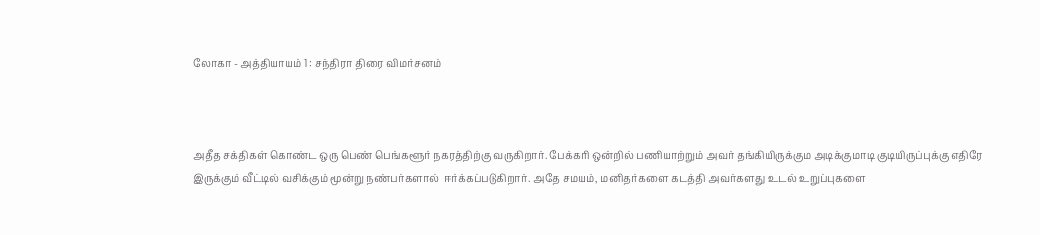லோகா - அத்தியாயம் 1 : சந்திரா திரை விமர்சனம்



அதீத சக்திகள் கொண்ட ஒரு பெண் பெங்களூர் நகரத்திற்கு வருகிறார். பேக்கரி ஒன்றில் பணியாற்றும் அவர் தங்கியிருக்கும அடிக்குமாடி குடியிருப்புக்கு எதிரே இருக்கும் வீட்டில் வசிக்கும் மூன்று நண்பர்களால்  ஈர்க்கப்படுகிறார். அதே சமயம், மனிதர்களை கடத்தி அவர்களது உடல் உறுப்புகளை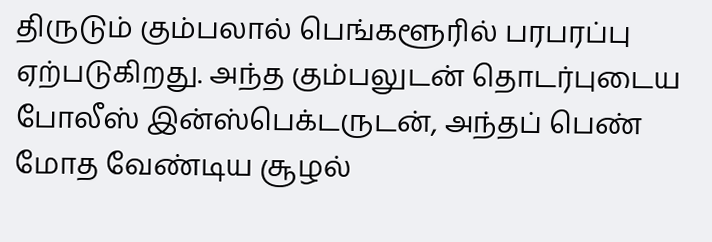திருடும் கும்பலால் பெங்களூரில் பரபரப்பு ஏற்படுகிறது. அந்த கும்பலுடன் தொடர்புடைய போலீஸ் இன்ஸ்பெக்டருடன், அந்தப் பெண் மோத வேண்டிய சூழல்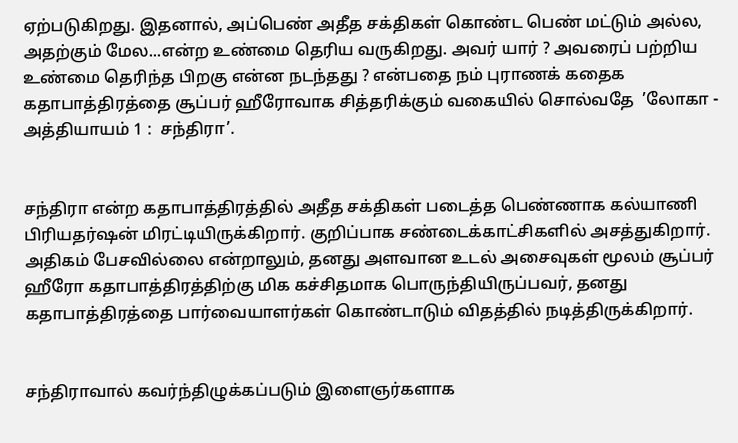ஏற்படுகிறது. இதனால், அப்பெண் அதீத சக்திகள் கொண்ட பெண் மட்டும் அல்ல, அதற்கும் மேல...என்ற உண்மை தெரிய வருகிறது. அவர் யார் ? அவரைப் பற்றிய உண்மை தெரிந்த பிறகு என்ன நடந்தது ? என்பதை நம் புராணக் கதைக கதாபாத்திரத்தை சூப்பர் ஹீரோவாக சித்தரிக்கும் வகையில் சொல்வதே  ’லோகா - அத்தியாயம் 1 :  சந்திரா’.


சந்திரா என்ற கதாபாத்திரத்தில் அதீத சக்திகள் படைத்த பெண்ணாக கல்யாணி பிரியதர்ஷன் மிரட்டியிருக்கிறார். குறிப்பாக சண்டைக்காட்சிகளில் அசத்துகிறார். அதிகம் பேசவில்லை என்றாலும், தனது அளவான உடல் அசைவுகள் மூலம் சூப்பர் ஹீரோ கதாபாத்திரத்திற்கு மிக கச்சிதமாக பொருந்தியிருப்பவர், தனது கதாபாத்திரத்தை பார்வையாளர்கள் கொண்டாடும் விதத்தில் நடித்திருக்கிறார்.


சந்திராவால் கவர்ந்திழுக்கப்படும் இளைஞர்களாக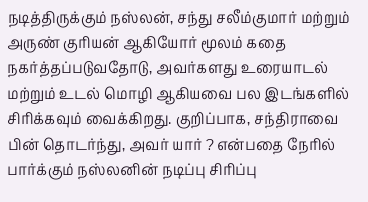நடித்திருக்கும் நஸ்லன், சந்து சலீம்குமார் மற்றும் அருண் குரியன் ஆகியோர் மூலம் கதை நகர்த்தப்படுவதோடு, அவர்களது உரையாடல் மற்றும் உடல் மொழி ஆகியவை பல இடங்களில் சிரிக்கவும் வைக்கிறது. குறிப்பாக, சந்திராவை பின் தொடர்ந்து, அவர் யார் ? என்பதை நேரில் பார்க்கும் நஸ்லனின் நடிப்பு சிரிப்பு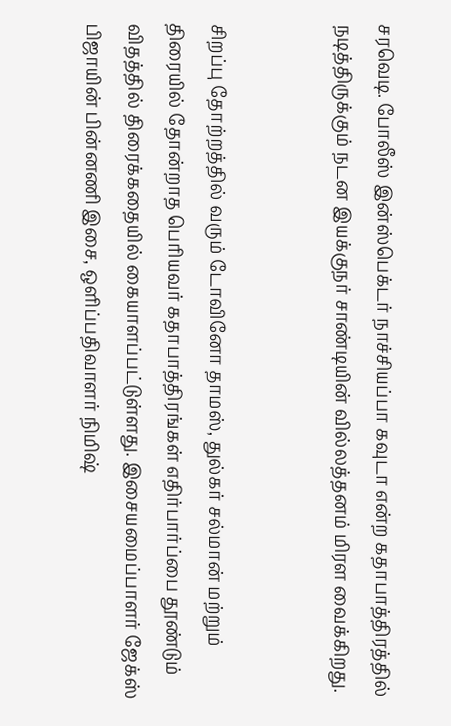சரவெடி. போலீஸ் இன்ஸ்பெக்டர் நாச்சியப்பா கவுடா என்ற கதாபாத்திரத்தில் நடித்திருக்கும் நடன இயக்குநர் சாண்டியின் வில்லத்தனம் மிரள வைக்கிறது.


சிறப்பு தோற்றத்தில் வரும் டோவினோ தாமஸ், துல்கர் சல்மான் மற்றும் திரையில் தோன்றாத பெரியவர் கதாபாத்திரங்கள் எதிர்பார்ப்பை தூண்டும் விதத்தில் திரைக்கதையில் கையாளப்பட்டுள்ளது. இசையமைப்பாளர் ஜேக்ஸ் பிஜாயின் பின்னணி இசை, ஒளிப்பதிவாளர் நிமிஷ்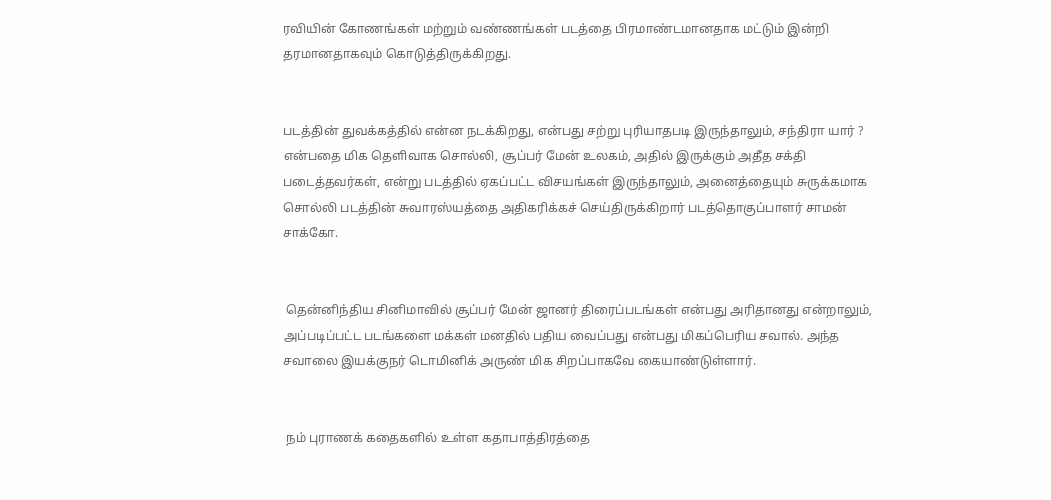ரவியின் கோணங்கள் மற்றும் வண்ணங்கள் படத்தை பிரமாண்டமானதாக மட்டும் இன்றி தரமானதாகவும் கொடுத்திருக்கிறது.


படத்தின் துவக்கத்தில் என்ன நடக்கிறது, என்பது சற்று புரியாதபடி இருந்தாலும், சந்திரா யார் ? என்பதை மிக தெளிவாக சொல்லி, சூப்பர் மேன் உலகம், அதில் இருக்கும் அதீத சக்தி படைத்தவர்கள், என்று படத்தில் ஏகப்பட்ட விசயங்கள் இருந்தாலும், அனைத்தையும் சுருக்கமாக சொல்லி படத்தின் சுவாரஸ்யத்தை அதிகரிக்கச் செய்திருக்கிறார் படத்தொகுப்பாளர் சாமன் சாக்கோ.


 தென்னிந்திய சினிமாவில் சூப்பர் மேன் ஜானர் திரைப்படங்கள் என்பது அரிதானது என்றாலும், அப்படிப்பட்ட படங்களை மக்கள் மனதில் பதிய வைப்பது என்பது மிகப்பெரிய சவால். அந்த சவாலை இயக்குநர் டொமினிக் அருண் மிக சிறப்பாகவே கையாண்டுள்ளார்.


 நம் புராணக் கதைகளில் உள்ள கதாபாத்திரத்தை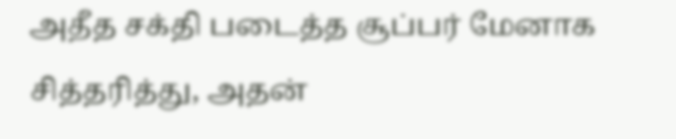அதீத சக்தி படைத்த சூப்பர் மேனாக சித்தரித்து, அதன்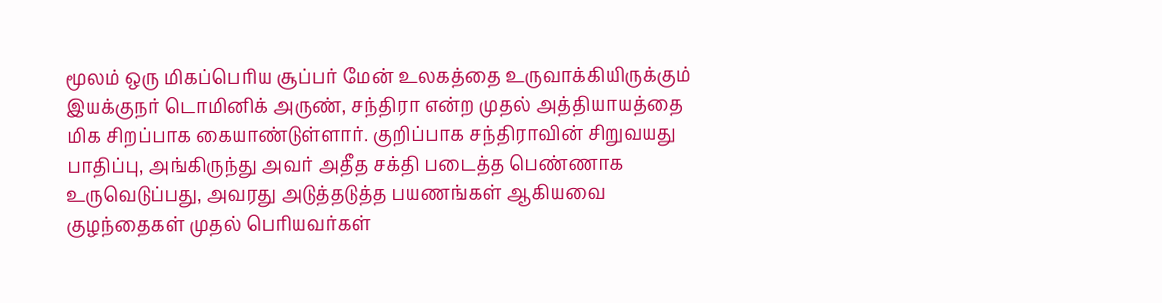மூலம் ஒரு மிகப்பெரிய சூப்பர் மேன் உலகத்தை உருவாக்கியிருக்கும் இயக்குநர் டொமினிக் அருண், சந்திரா என்ற முதல் அத்தியாயத்தை மிக சிறப்பாக கையாண்டுள்ளார். குறிப்பாக சந்திராவின் சிறுவயது பாதிப்பு, அங்கிருந்து அவர் அதீத சக்தி படைத்த பெண்ணாக உருவெடுப்பது, அவரது அடுத்தடுத்த பயணங்கள் ஆகியவை குழந்தைகள் முதல் பெரியவர்கள்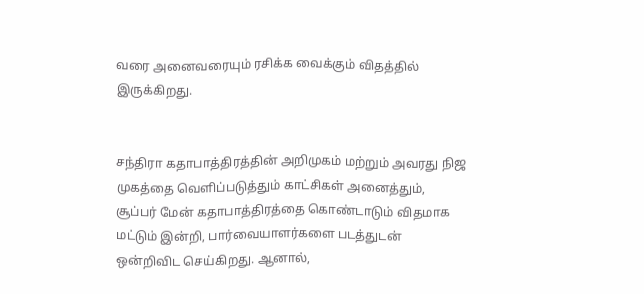வரை அனைவரையும் ரசிக்க வைக்கும் விதத்தில் இருக்கிறது.


சந்திரா கதாபாத்திரத்தின் அறிமுகம் மற்றும் அவரது நிஜ முகத்தை வெளிப்படுத்தும் காட்சிகள் அனைத்தும், சூப்பர் மேன் கதாபாத்திரத்தை கொண்டாடும் விதமாக மட்டும் இன்றி, பார்வையாளர்களை படத்துடன் ஒன்றிவிட செய்கிறது. ஆனால்,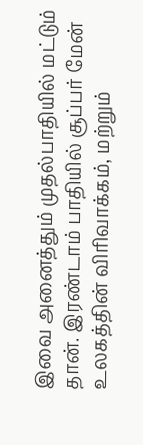இவை அனைத்தும் முதல்பாதியில் மட்டும் தான். இரண்டாம் பாதியில் சூப்பர் மேன் உலகத்தின் விரிவாக்கம், மற்றும்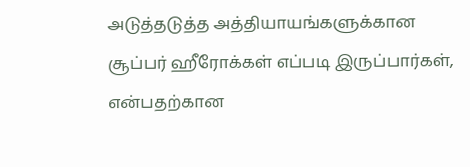அடுத்தடுத்த அத்தியாயங்களுக்கான சூப்பர் ஹீரோக்கள் எப்படி இருப்பார்கள், என்பதற்கான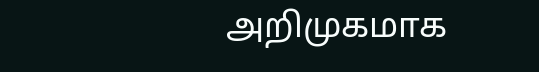அறிமுகமாக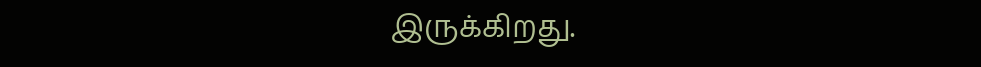இருக்கிறது.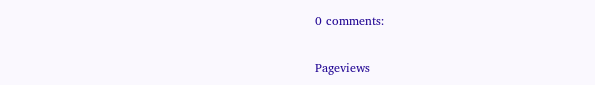0 comments:

Pageviews